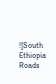![South Ethiopia Roads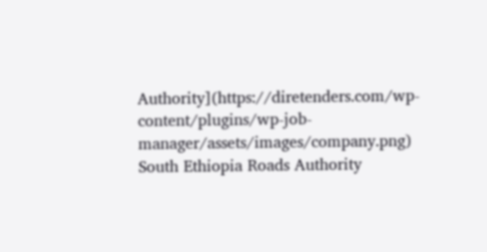Authority](https://diretenders.com/wp-content/plugins/wp-job-manager/assets/images/company.png)
South Ethiopia Roads Authority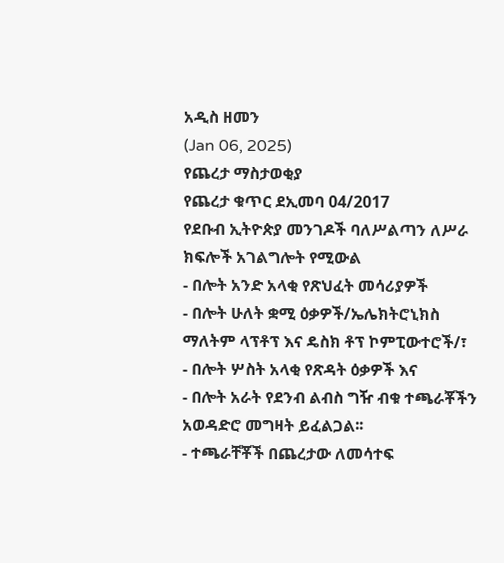አዲስ ዘመን
(Jan 06, 2025)
የጨረታ ማስታወቂያ
የጨረታ ቁጥር ደኢመባ 04/2017
የደቡብ ኢትዮጵያ መንገዶች ባለሥልጣን ለሥራ ክፍሎች አገልግሎት የሚውል
- በሎት አንድ አላቂ የጽህፈት መሳሪያዎች
- በሎት ሁለት ቋሚ ዕቃዎች/ኤሌክትሮኒክስ ማለትም ላፕቶፕ እና ዴስክ ቶፕ ኮምፒውተሮች/፣
- በሎት ሦስት አላቂ የጽዳት ዕቃዎች እና
- በሎት አራት የደንብ ልብስ ግዥ ብቁ ተጫራቾችን አወዳድሮ መግዛት ይፈልጋል፡፡
- ተጫራቸቾች በጨረታው ለመሳተፍ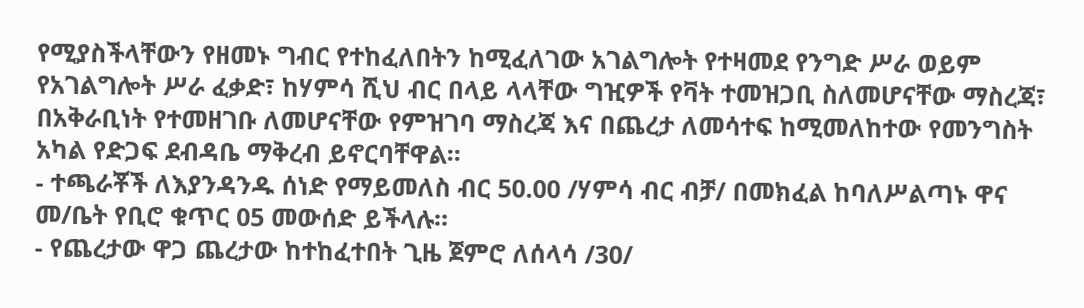የሚያስችላቸውን የዘመኑ ግብር የተከፈለበትን ከሚፈለገው አገልግሎት የተዛመደ የንግድ ሥራ ወይም የአገልግሎት ሥራ ፈቃድ፣ ከሃምሳ ሺህ ብር በላይ ላላቸው ግዢዎች የቫት ተመዝጋቢ ስለመሆናቸው ማስረጃ፣ በአቅራቢነት የተመዘገቡ ለመሆናቸው የምዝገባ ማስረጃ እና በጨረታ ለመሳተፍ ከሚመለከተው የመንግስት አካል የድጋፍ ደብዳቤ ማቅረብ ይኖርባቸዋል፡፡
- ተጫራቾች ለእያንዳንዱ ሰነድ የማይመለስ ብር 50.00 /ሃምሳ ብር ብቻ/ በመክፈል ከባለሥልጣኑ ዋና መ/ቤት የቢሮ ቁጥር 05 መውሰድ ይችላሉ።
- የጨረታው ዋጋ ጨረታው ከተከፈተበት ጊዜ ጀምሮ ለሰላሳ /30/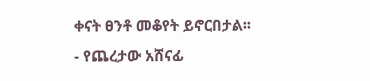ቀናት ፀንቶ መቆየት ይኖርበታል፡፡
- የጨረታው አሸናፊ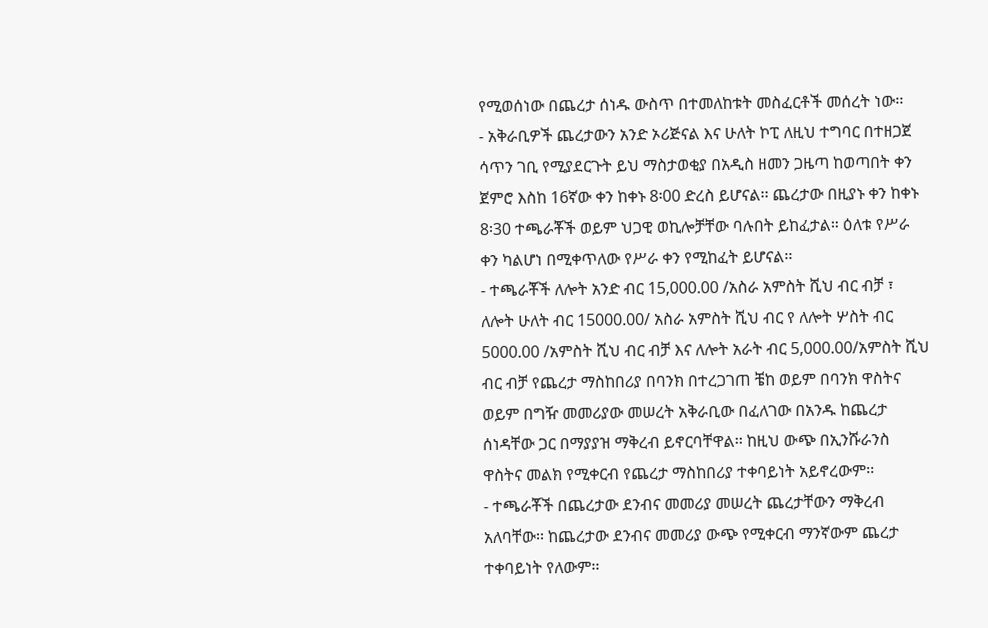የሚወሰነው በጨረታ ሰነዱ ውስጥ በተመለከቱት መስፈርቶች መሰረት ነው፡፡
- አቅራቢዎች ጨረታውን አንድ ኦሪጅናል እና ሁለት ኮፒ ለዚህ ተግባር በተዘጋጀ ሳጥን ገቢ የሚያደርጉት ይህ ማስታወቂያ በአዲስ ዘመን ጋዜጣ ከወጣበት ቀን ጀምሮ እስከ 16ኛው ቀን ከቀኑ 8፡00 ድረስ ይሆናል፡፡ ጨረታው በዚያኑ ቀን ከቀኑ 8፡30 ተጫራቾች ወይም ህጋዊ ወኪሎቻቸው ባሉበት ይከፈታል። ዕለቱ የሥራ ቀን ካልሆነ በሚቀጥለው የሥራ ቀን የሚከፈት ይሆናል፡፡
- ተጫራቾች ለሎት አንድ ብር 15,000.00 /አስራ አምስት ሺህ ብር ብቻ ፣ ለሎት ሁለት ብር 15000.00/ አስራ አምስት ሺህ ብር የ ለሎት ሦስት ብር 5000.00 /አምስት ሺህ ብር ብቻ እና ለሎት አራት ብር 5,000.00/አምስት ሺህ ብር ብቻ የጨረታ ማስከበሪያ በባንክ በተረጋገጠ ቼከ ወይም በባንክ ዋስትና ወይም በግዥ መመሪያው መሠረት አቅራቢው በፈለገው በአንዱ ከጨረታ ሰነዳቸው ጋር በማያያዝ ማቅረብ ይኖርባቸዋል፡፡ ከዚህ ውጭ በኢንሹራንስ ዋስትና መልክ የሚቀርብ የጨረታ ማስከበሪያ ተቀባይነት አይኖረውም፡፡
- ተጫራቾች በጨረታው ደንብና መመሪያ መሠረት ጨረታቸውን ማቅረብ አለባቸው፡፡ ከጨረታው ደንብና መመሪያ ውጭ የሚቀርብ ማንኛውም ጨረታ ተቀባይነት የለውም፡፡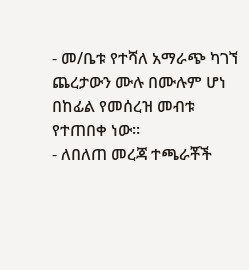- መ/ቤቱ የተሻለ አማራጭ ካገኘ ጨረታውን ሙሉ በሙሉም ሆነ በከፊል የመሰረዝ መብቱ የተጠበቀ ነው፡፡
- ለበለጠ መረጃ ተጫራቾች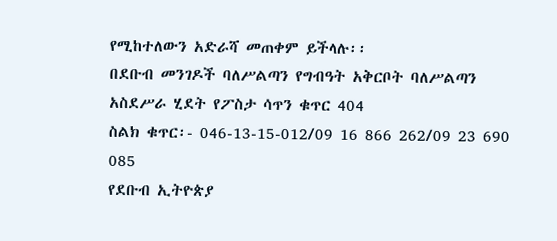የሚከተለውን አድራሻ መጠቀም ይችላሉ፡፡
በደቡብ መንገዶች ባለሥልጣን የግብዓት አቅርቦት ባለሥልጣን አስደሥራ ሂደት የፖስታ ሳጥን ቁጥር 404
ስልክ ቁጥር፡- 046-13-15-012/09 16 866 262/09 23 690 085
የደቡብ ኢትዮጵያ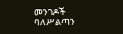መንገዶች
ባለሥልጣን